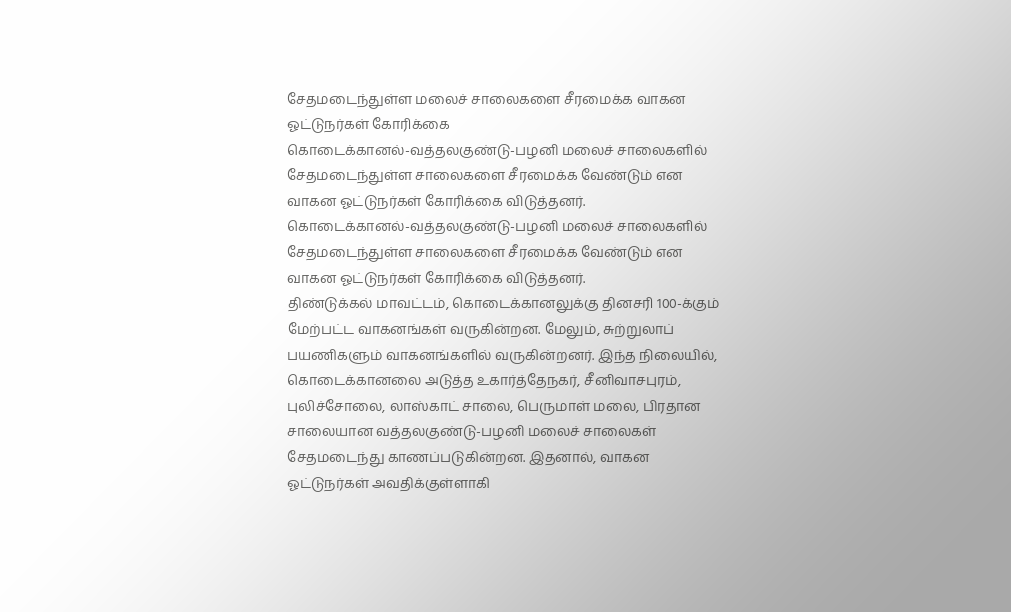சேதமடைந்துள்ள மலைச் சாலைகளை சீரமைக்க வாகன ஓட்டுநர்கள் கோரிக்கை
கொடைக்கானல்-வத்தலகுண்டு-பழனி மலைச் சாலைகளில் சேதமடைந்துள்ள சாலைகளை சீரமைக்க வேண்டும் என வாகன ஓட்டுநர்கள் கோரிக்கை விடுத்தனர்.
கொடைக்கானல்-வத்தலகுண்டு-பழனி மலைச் சாலைகளில் சேதமடைந்துள்ள சாலைகளை சீரமைக்க வேண்டும் என வாகன ஓட்டுநர்கள் கோரிக்கை விடுத்தனர்.
திண்டுக்கல் மாவட்டம், கொடைக்கானலுக்கு தினசரி 100-க்கும் மேற்பட்ட வாகனங்கள் வருகின்றன. மேலும், சுற்றுலாப் பயணிகளும் வாகனங்களில் வருகின்றனர். இந்த நிலையில், கொடைக்கானலை அடுத்த உகார்த்தேநகர், சீனிவாசபுரம், புலிச்சோலை, லாஸ்காட் சாலை, பெருமாள் மலை, பிரதான சாலையான வத்தலகுண்டு-பழனி மலைச் சாலைகள் சேதமடைந்து காணப்படுகின்றன. இதனால், வாகன ஓட்டுநர்கள் அவதிக்குள்ளாகி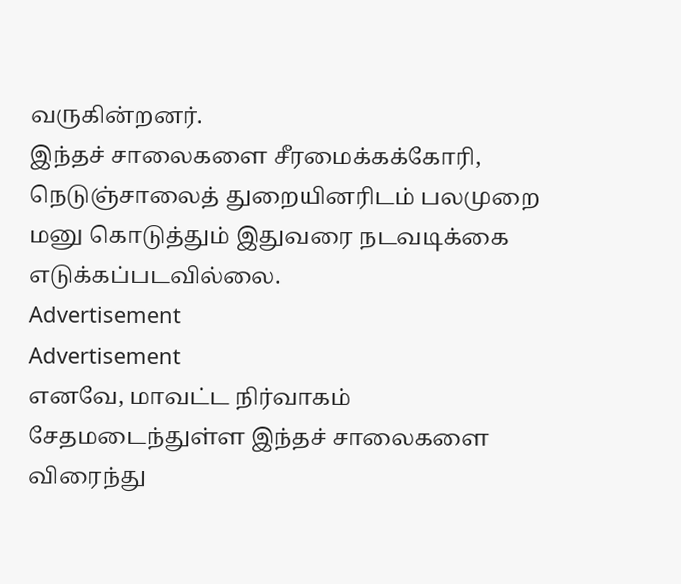வருகின்றனர்.
இந்தச் சாலைகளை சீரமைக்கக்கோரி, நெடுஞ்சாலைத் துறையினரிடம் பலமுறை மனு கொடுத்தும் இதுவரை நடவடிக்கை எடுக்கப்படவில்லை.
Advertisement
Advertisement
எனவே, மாவட்ட நிர்வாகம் சேதமடைந்துள்ள இந்தச் சாலைகளை விரைந்து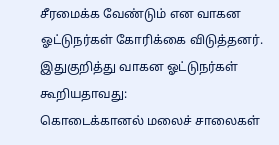சீரமைக்க வேண்டும் என வாகன ஓட்டுநர்கள் கோரிக்கை விடுத்தனர்.
இதுகுறித்து வாகன ஓட்டுநர்கள் கூறியதாவது:
கொடைக்கானல் மலைச் சாலைகள்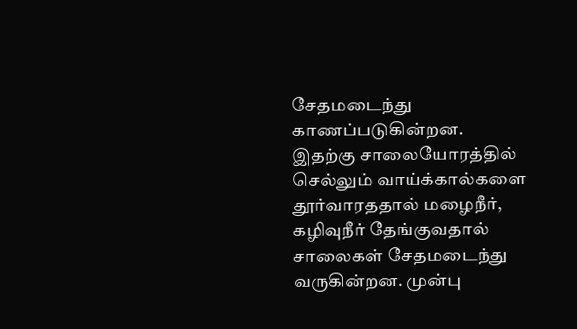சேதமடைந்து காணப்படுகின்றன. இதற்கு சாலையோரத்தில் செல்லும் வாய்க்கால்களை தூர்வாரததால் மழைநீர், கழிவுநீர் தேங்குவதால் சாலைகள் சேதமடைந்து வருகின்றன. முன்பு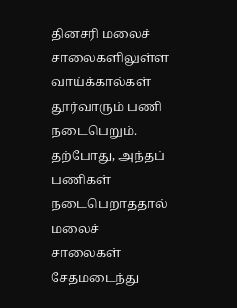தினசரி மலைச் சாலைகளிலுள்ள வாய்க்கால்கள் தூர்வாரும் பணி நடைபெறும். தற்போது, அந்தப் பணிகள் நடைபெறாததால் மலைச் சாலைகள் சேதமடைந்து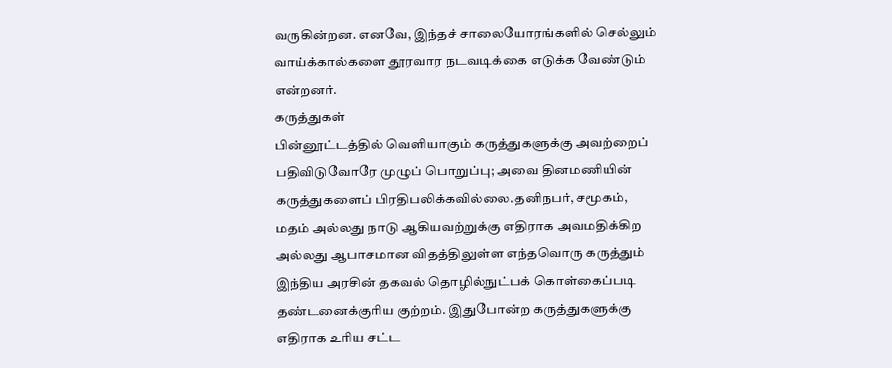வருகின்றன. எனவே, இந்தச் சாலையோரங்களில் செல்லும் வாய்க்கால்களை தூரவார நடவடிக்கை எடுக்க வேண்டும் என்றனர்.
கருத்துகள்
பின்னூட்டத்தில் வெளியாகும் கருத்துகளுக்கு அவற்றைப் பதிவிடுவோரே முழுப் பொறுப்பு; அவை தினமணியின் கருத்துகளைப் பிரதிபலிக்கவில்லை.தனிநபர், சமூகம், மதம் அல்லது நாடு ஆகியவற்றுக்கு எதிராக அவமதிக்கிற அல்லது ஆபாசமான விதத்திலுள்ள எந்தவொரு கருத்தும் இந்திய அரசின் தகவல் தொழில்நுட்பக் கொள்கைப்படி தண்டனைக்குரிய குற்றம். இதுபோன்ற கருத்துகளுக்கு எதிராக உரிய சட்ட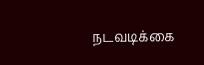நடவடிக்கை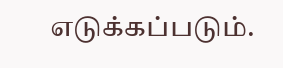எடுக்கப்படும்.